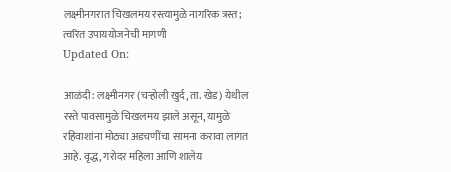लक्ष्मीनगरात चिखलमय रस्त्यामुळे नागरिक त्रस्त; त्वरित उपाययोजनेची मागणी
Updated On:

आळंदी: लक्ष्मीनगर (चऱ्होली खुर्द, ता. खेड) येथील रस्ते पावसामुळे चिखलमय झाले असून, यामुळे रहिवाशांना मोठ्या अडचणींचा सामना करावा लागत आहे. वृद्ध, गरोदर महिला आणि शालेय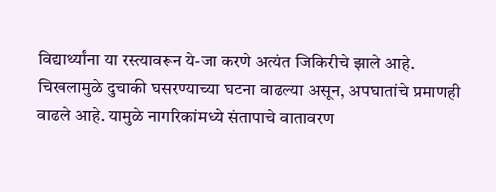विद्यार्थ्यांना या रस्त्यावरून ये-जा करणे अत्यंत जिकिरीचे झाले आहे.
चिखलामुळे दुचाकी घसरण्याच्या घटना वाढल्या असून, अपघातांचे प्रमाणही वाढले आहे. यामुळे नागरिकांमध्ये संतापाचे वातावरण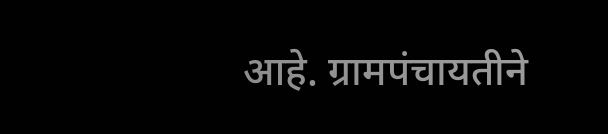आहे. ग्रामपंचायतीने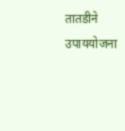तातडीने उपाययोजना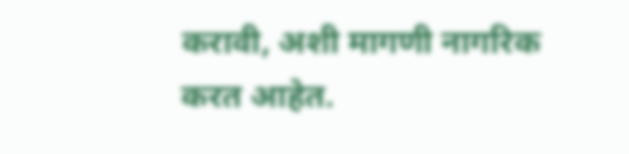करावी, अशी मागणी नागरिक करत आहेत.